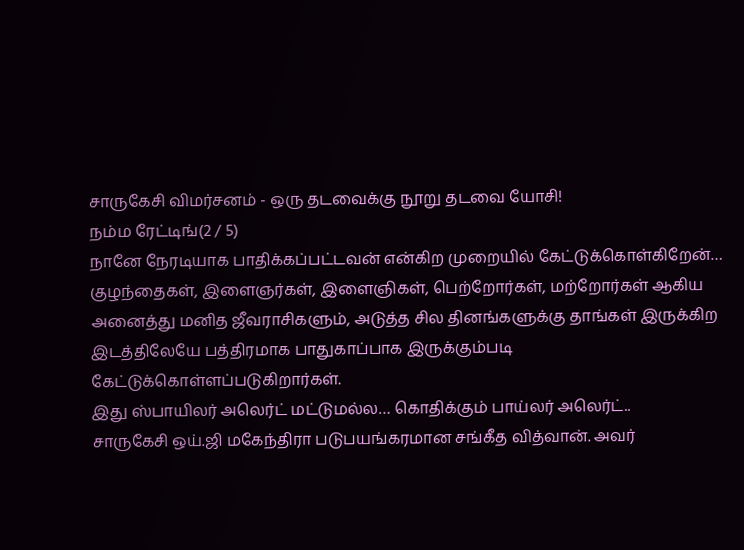சாருகேசி விமர்சனம் - ஒரு தடவைக்கு நூறு தடவை யோசி!
நம்ம ரேட்டிங்(2 / 5)
நானே நேரடியாக பாதிக்கப்பட்டவன் என்கிற முறையில் கேட்டுக்கொள்கிறேன்…
குழந்தைகள், இளைஞர்கள், இளைஞிகள், பெற்றோர்கள், மற்றோர்கள் ஆகிய அனைத்து மனித ஜீவராசிகளும், அடுத்த சில தினங்களுக்கு தாங்கள் இருக்கிற இடத்திலேயே பத்திரமாக பாதுகாப்பாக இருக்கும்படி கேட்டுக்கொள்ளப்படுகிறார்கள்.
இது ஸ்பாயிலர் அலெர்ட் மட்டுமல்ல… கொதிக்கும் பாய்லர் அலெர்ட்..
சாருகேசி ஒய்.ஜி மகேந்திரா படுபயங்கரமான சங்கீத வித்வான். அவர்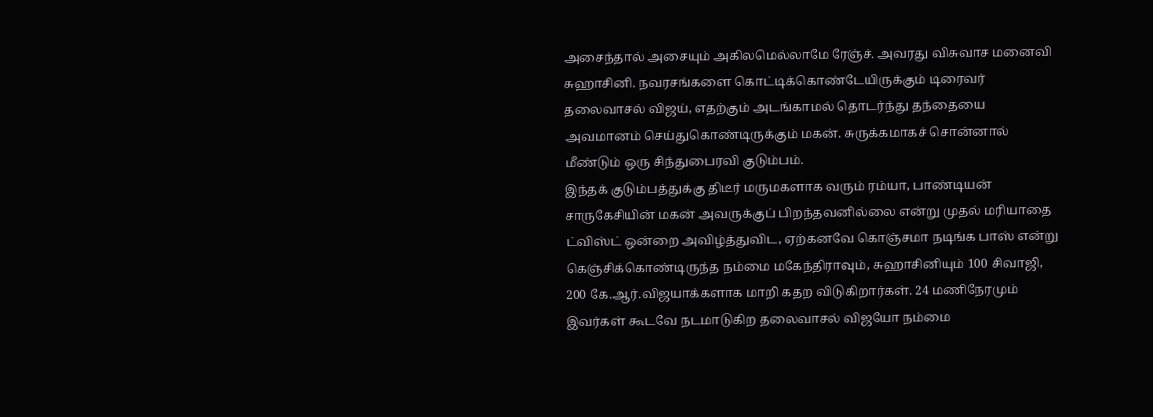அசைந்தால் அசையும் அகிலமெல்லாமே ரேஞ்ச். அவரது விசுவாச மனைவி சுஹாசினி. நவரசங்களை கொட்டிக்கொண்டேயிருக்கும் டிரைவர் தலைவாசல் விஜய், எதற்கும் அடங்காமல் தொடர்ந்து தந்தையை அவமானம் செய்துகொண்டிருக்கும் மகன். சுருக்கமாகச் சொன்னால் மீண்டும் ஒரு சிந்துபைரவி குடும்பம்.
இந்தக் குடும்பத்துக்கு திடீர் மருமகளாக வரும் ரம்யா, பாண்டியன் சாருகேசியின் மகன் அவருக்குப் பிறந்தவனில்லை என்று முதல் மரியாதை ட்விஸ்ட் ஒன்றை அவிழ்த்துவிட, ஏற்கனவே கொஞ்சமா நடிங்க பாஸ் என்று கெஞ்சிக்கொண்டிருந்த நம்மை மகேந்திராவும், சுஹாசினியும் 100 சிவாஜி, 200 கே.ஆர்.விஜயாக்களாக மாறி கதற விடுகிறார்கள். 24 மணிநேரமும் இவர்கள் கூடவே நடமாடுகிற தலைவாசல் விஜயோ நம்மை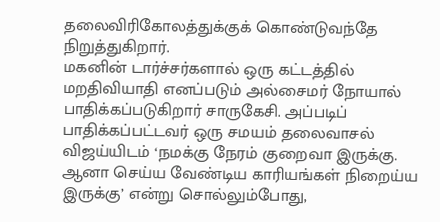தலைவிரிகோலத்துக்குக் கொண்டுவந்தே நிறுத்துகிறார்.
மகனின் டார்ச்சர்களால் ஒரு கட்டத்தில் மறதிவியாதி எனப்படும் அல்சைமர் நோயால் பாதிக்கப்படுகிறார் சாருகேசி. அப்படிப் பாதிக்கப்பட்டவர் ஒரு சமயம் தலைவாசல் விஜய்யிடம் ‘நமக்கு நேரம் குறைவா இருக்கு. ஆனா செய்ய வேண்டிய காரியங்கள் நிறைய்ய இருக்கு’ என்று சொல்லும்போது,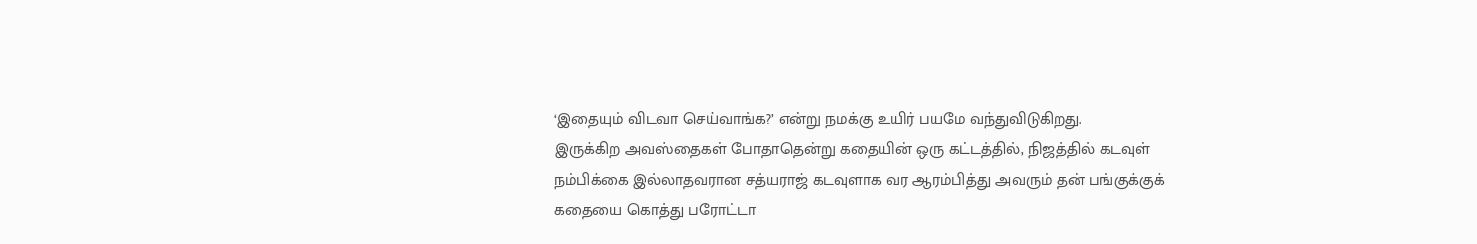‘இதையும் விடவா செய்வாங்க?’ என்று நமக்கு உயிர் பயமே வந்துவிடுகிறது.
இருக்கிற அவஸ்தைகள் போதாதென்று கதையின் ஒரு கட்டத்தில், நிஜத்தில் கடவுள் நம்பிக்கை இல்லாதவரான சத்யராஜ் கடவுளாக வர ஆரம்பித்து அவரும் தன் பங்குக்குக் கதையை கொத்து பரோட்டா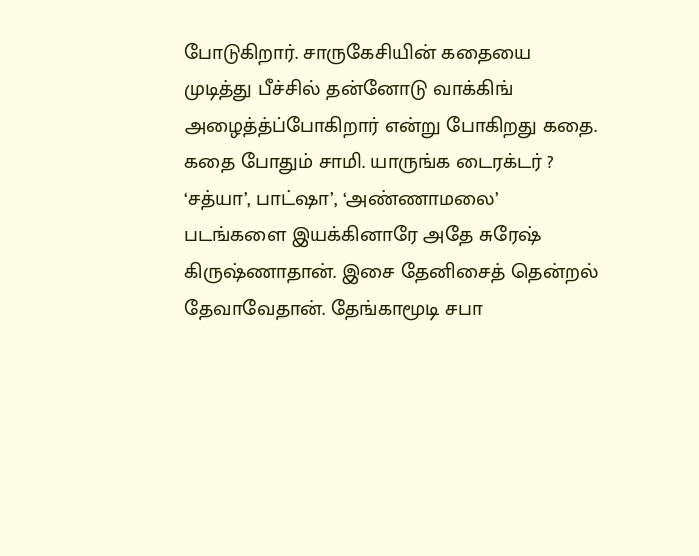போடுகிறார். சாருகேசியின் கதையை முடித்து பீச்சில் தன்னோடு வாக்கிங் அழைத்த்ப்போகிறார் என்று போகிறது கதை.
கதை போதும் சாமி. யாருங்க டைரக்டர் ? ‘சத்யா’, பாட்ஷா’, ‘அண்ணாமலை’ படங்களை இயக்கினாரே அதே சுரேஷ் கிருஷ்ணாதான். இசை தேனிசைத் தென்றல் தேவாவேதான். தேங்காமூடி சபா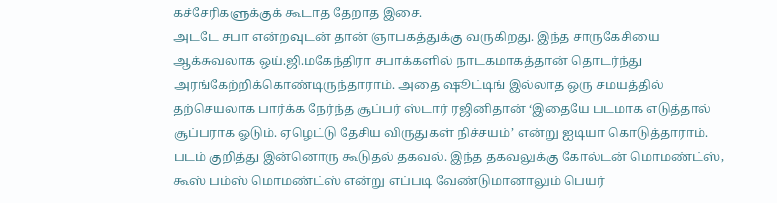கச்சேரிகளுக்குக் கூடாத தேறாத இசை.
அடடே சபா என்றவுடன் தான் ஞாபகத்துக்கு வருகிறது. இந்த சாருகேசியை ஆக்சுவலாக ஒய்.ஜி.மகேந்திரா சபாக்களில் நாடகமாகத்தான் தொடர்ந்து அரங்கேற்றிக்கொண்டிருந்தாராம். அதை ஷூட்டிங் இல்லாத ஒரு சமயத்தில் தற்செயலாக பார்க்க நேர்ந்த சூப்பர் ஸ்டார் ரஜினிதான் ‘இதையே படமாக எடுத்தால் சூப்பராக ஓடும். ஏழெட்டு தேசிய விருதுகள் நிச்சயம்’ என்று ஐடியா கொடுத்தாராம்.
படம் குறித்து இன்னொரு கூடுதல் தகவல். இந்த தகவலுக்கு கோல்டன் மொமண்ட்ஸ், கூஸ் பம்ஸ் மொமண்ட்ஸ் என்று எப்படி வேண்டுமானாலும் பெயர்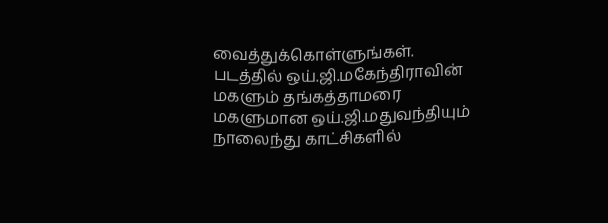வைத்துக்கொள்ளுங்கள். படத்தில் ஒய்.ஜி.மகேந்திராவின் மகளும் தங்கத்தாமரை மகளுமான ஒய்.ஜி.மதுவந்தியும் நாலைந்து காட்சிகளில்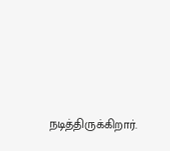நடித்திருக்கிறார்.